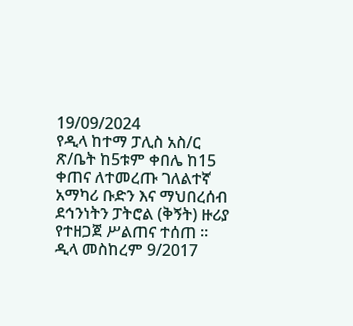19/09/2024
የዲላ ከተማ ፓሊስ አስ/ር ጽ/ቤት ከ5ቱም ቀበሌ ከ15 ቀጠና ለተመረጡ ገለልተኛ አማካሪ ቡድን እና ማህበረሰብ ደኅንነትን ፓትሮል (ቅኝት) ዙሪያ የተዘጋጀ ሥልጠና ተሰጠ ።
ዲላ መስከረም 9/2017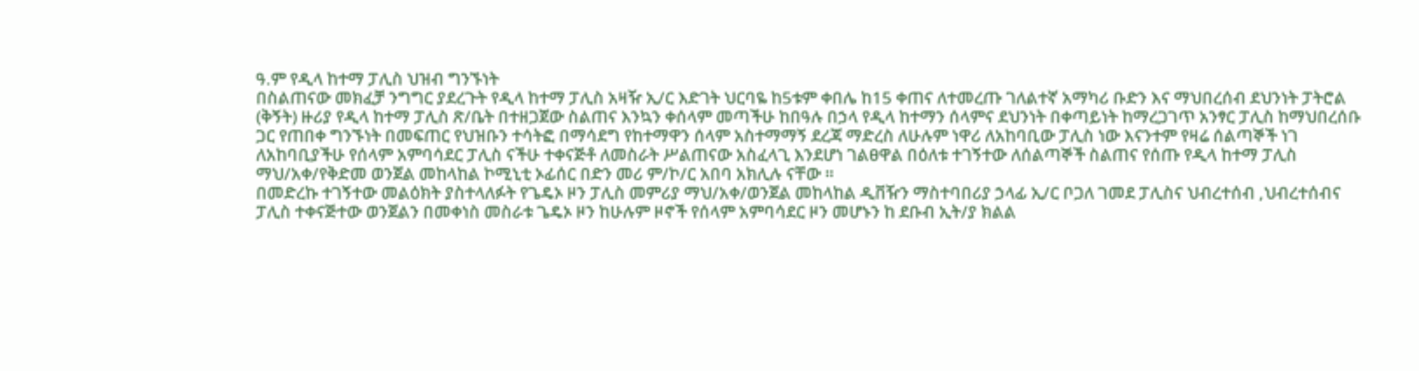ዓ.ም የዲላ ከተማ ፓሊስ ህዝብ ግንኙነት
በስልጠናው መክፈቻ ንግግር ያደረጉት የዲላ ከተማ ፓሊስ አዛዥ ኢ/ር እድገት ህርባዬ ከ5ቱም ቀበሌ ከ15 ቀጠና ለተመረጡ ገለልተኛ አማካሪ ቡድን እና ማህበረሰብ ደህንነት ፓትሮል (ቅኝት) ዙሪያ የዲላ ከተማ ፓሊስ ጽ/ቤት በተዘጋጀው ስልጠና እንኳን ቀሰላም መጣችሁ ከበዓሉ በኃላ የዲላ ከተማን ሰላምና ደህንነት በቀጣይነት ከማረጋገጥ አንፃር ፓሊስ ከማህበረሰቡ ጋር የጠበቀ ግንኙነት በመፍጠር የህዝቡን ተሳትፎ በማሳደግ የከተማዋን ሰላም አስተማማኝ ደረጃ ማድረስ ለሁሉም ነዋሪ ለአከባቢው ፓሊስ ነው እናንተም የዛሬ ሰልጣኞች ነገ ለአከባቢያችሁ የሰላም አምባሳደር ፓሊስ ናችሁ ተቀናጅቶ ለመስራት ሥልጠናው አስፈላጊ እንደሆነ ገልፀዋል በዕለቱ ተገኝተው ለሰልጣኞች ስልጠና የሰጡ የዲላ ከተማ ፓሊስ ማህ/አቀ/የቅድመ ወንጀል መከላከል ኮሚኒቲ ኦፊሰር በድን መሪ ም/ኮ/ር አበባ አክሊሉ ናቸው ።
በመድረኩ ተገኝተው መልዕክት ያስተላለፉት የጌዴኦ ዞን ፓሊስ መምሪያ ማህ/አቀ/ወንጀል መከላከል ዲቨዥን ማስተባበሪያ ኃላፊ ኢ/ር ቦጋለ ገመደ ፓሊስና ህብረተሰብ ,ህብረተሰብና ፓሊስ ተቀናጅተው ወንጀልን በመቀነስ መስራቱ ጌዴኦ ዞን ከሁሉም ዞኖች የሰላም አምባሳደር ዞን መሆኑን ከ ደቡብ ኢት/ያ ክልል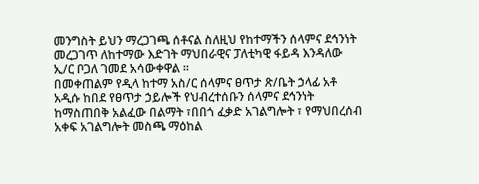መንግስት ይህን ማረጋገጫ ሰቶናል ስለዚህ የከተማችን ሰላምና ደኅንነት መረጋገጥ ለከተማው እድገት ማህበራዊና ፓለቲካዊ ፋይዳ እንዳለው ኢ/ር ቦጋለ ገመደ አሳውቀዋል ።
በመቀጠልም የዲላ ከተማ አስ/ር ሰላምና ፀጥታ ጽ/ቤት ኃላፊ አቶ አዲሱ ከበደ የፀጥታ ኃይሎች የህብረተሰቡን ሰላምና ደኅንነት ከማስጠበቅ አልፈው በልማት ፣በበጎ ፈቃድ አገልግሎት ፣ የማህበረሰብ አቀፍ አገልግሎት መስጫ ማዕከል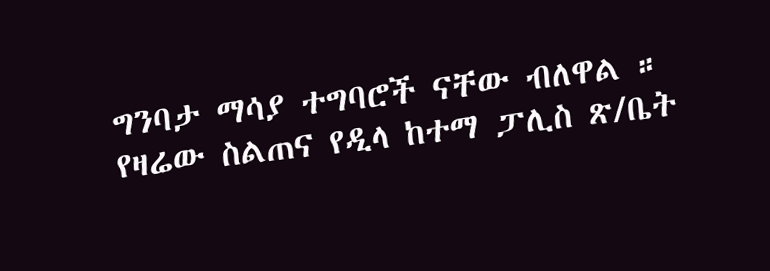ግንባታ ማሳያ ተግባሮች ናቸው ብለዋል ።
የዛሬው ስልጠና የዲላ ከተማ ፓሊስ ጽ/ቤት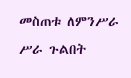መስጠቱ ለምንሥራ ሥራ ጉልበት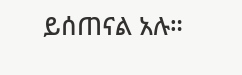ይሰጠናል አሉ።